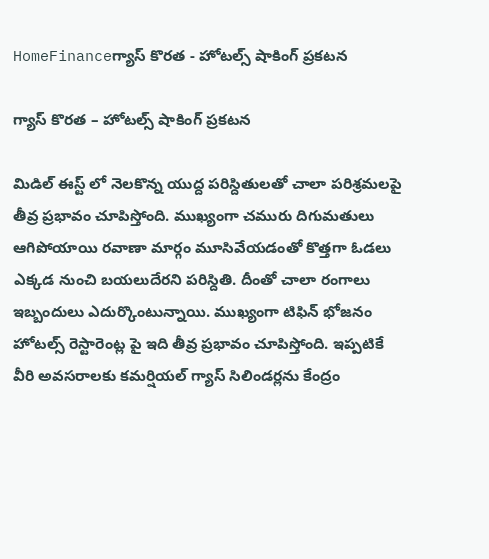HomeFinanceగ్యాస్ కొర‌త - హోట‌ల్స్ షాకింగ్ ప్ర‌క‌ట‌న

గ్యాస్ కొర‌త – హోట‌ల్స్ షాకింగ్ ప్ర‌క‌ట‌న

మిడిల్ ఈస్ట్ లో నెల‌కొన్న యుద్ద ప‌రిస్దితుల‌తో చాలా ప‌రిశ్ర‌మ‌ల‌పై తీవ్ర ప్ర‌భావం చూపిస్తోంది. ముఖ్యంగా చ‌మురు దిగుమతులు ఆగిపోయాయి ర‌వాణా మార్గం మూసివేయ‌డంతో కొత్త‌గా ఓడ‌లు ఎక్క‌డ నుంచి బ‌య‌లుదేర‌ని ప‌రిస్దితి. దీంతో చాలా రంగాలు ఇబ్బందులు ఎదుర్కొంటున్నాయి. ముఖ్యంగా టిఫిన్ భోజ‌నం హోట‌ల్స్ రెస్టారెంట్ల పై ఇది తీవ్ర ప్ర‌భావం చూపిస్తోంది. ఇప్ప‌టికే వీరి అవ‌స‌రాల‌కు క‌మ‌ర్షియ‌ల్ గ్యాస్ సిలిండ‌ర్లను కేంద్రం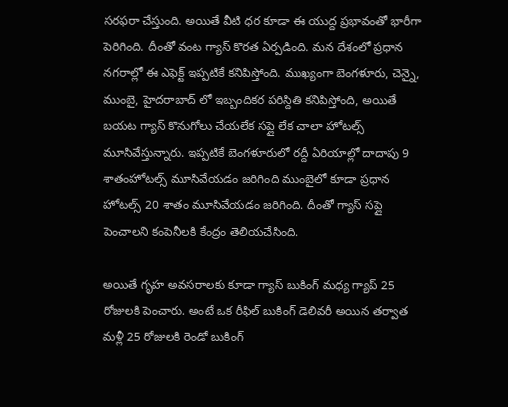స‌ర‌ఫ‌రా చేస్తుంది. అయితే వీటి ధ‌ర కూడా ఈ యుద్ద ప్ర‌భావంతో భారీగా పెరిగింది. దీంతో వంట గ్యాస్ కొర‌త ఏర్ప‌డింది. మ‌న దేశంలో ప్ర‌ధాన న‌గ‌రాల్లో ఈ ఎఫెక్ట్ ఇప్ప‌టికే క‌నిపిస్తోంది. ముఖ్యంగా బెంగ‌ళూరు, చెన్నై, ముంబై, హైద‌రాబాద్ లో ఇబ్బందిక‌ర ప‌రిస్దితి క‌నిపిస్తోంది, అయితే బ‌య‌ట గ్యాస్ కొనుగోలు చేయ‌లేక స‌ప్లై లేక‌ చాలా హోట‌ల్స్ మూసివేస్తున్నారు. ఇప్ప‌టికే బెంగ‌ళూరులో ర‌ద్దీ ఏరియాల్లో దాదాపు 9 శాతంహోట‌ల్స్ మూసివేయ‌డం జ‌రిగింది ముంబైలో కూడా ప్ర‌ధాన హోట‌ల్స్ 20 శాతం మూసివేయ‌డం జ‌రిగింది. దీంతో గ్యాస్ సప్లై పెంచాల‌ని కంపెనీల‌కి కేంద్రం తెలియ‌చేసింది.

అయితే గృహ అవ‌స‌రాల‌కు కూడా గ్యాస్ బుకింగ్ మ‌ధ్య గ్యాప్ 25 రోజుల‌కి పెంచారు. అంటే ఒక రీఫిల్ బుకింగ్ డెలివ‌రీ అయిన త‌ర్వాత మ‌ళ్లీ 25 రోజుల‌కి రెండో బుకింగ్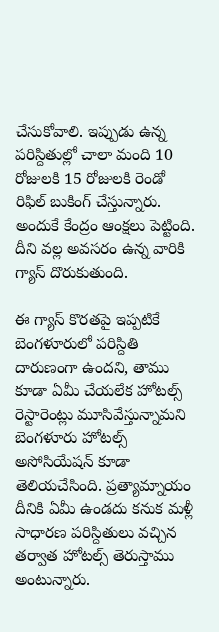చేసుకోవాలి. ఇప్పుడు ఉన్న ప‌రిస్దితుల్లో చాలా మంది 10 రోజుల‌కి 15 రోజుల‌కి రెండో రిఫిల్ బుకింగ్ చేస్తున్నారు. అందుకే కేంద్రం ఆంక్ష‌లు పెట్టింది. దీని వ‌ల్ల అవ‌స‌రం ఉన్న వారికి గ్యాస్ దొరుకుతుంది.

ఈ గ్యాస్ కొర‌త‌పై ఇప్ప‌టికే బెంగ‌ళూరులో ప‌రిస్దితి దారుణంగా ఉంద‌ని, తాము కూడా ఏమీ చేయ‌లేక హోట‌ల్స్ రెస్టారెంట్లు మూసివేస్తున్నామ‌ని బెంగ‌ళూరు హోట‌ల్స్ అసోసియేష‌న్ కూడా తెలియ‌చేసింది. ప్ర‌త్యామ్నాయం దీనికి ఏమీ ఉండ‌దు క‌నుక మ‌ళ్లీ సాధార‌ణ ప‌రిస్దితులు వ‌చ్చిన త‌ర్వాత హోట‌ల్స్ తెరుస్తాము అంటున్నారు.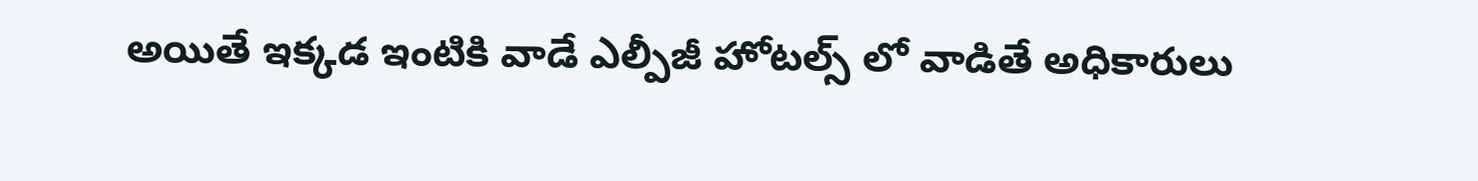అయితే ఇక్క‌డ ఇంటికి వాడే ఎల్పీజీ హోట‌ల్స్ లో వాడితే అధికారులు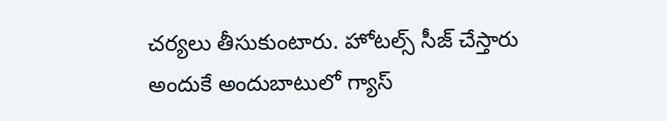చ‌ర్య‌లు తీసుకుంటారు. హోట‌ల్స్ సీజ్ చేస్తారు అందుకే అందుబాటులో గ్యాస్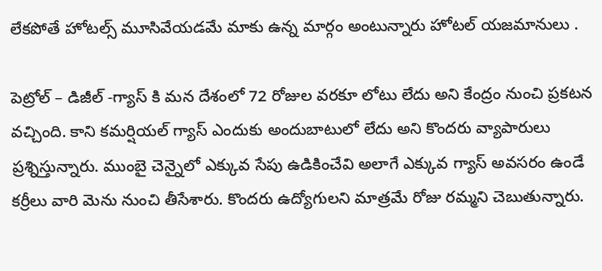లేక‌పోతే హోట‌ల్స్ మూసివేయ‌డ‌మే మాకు ఉన్న మార్గం అంటున్నారు హోట‌ల్ య‌జ‌మానులు .

పెట్రోల్ – డిజీల్ -గ్యాస్ కి మ‌న దేశంలో 72 రోజుల వ‌ర‌కూ లోటు లేదు అని కేంద్రం నుంచి ప్ర‌క‌ట‌న వ‌చ్చింది. కాని క‌మ‌ర్షియ‌ల్ గ్యాస్ ఎందుకు అందుబాటులో లేదు అని కొంద‌రు వ్యాపారులు ప్ర‌శ్నిస్తున్నారు. ముంబై చెన్నైలో ఎక్కువ సేపు ఉడికించేవి అలాగే ఎక్కువ గ్యాస్ అవ‌స‌రం ఉండే క‌ర్రీలు వారి మెను నుంచి తీసేశారు. కొంద‌రు ఉద్యోగుల‌ని మాత్ర‌మే రోజు ర‌మ్మ‌ని చెబుతున్నారు.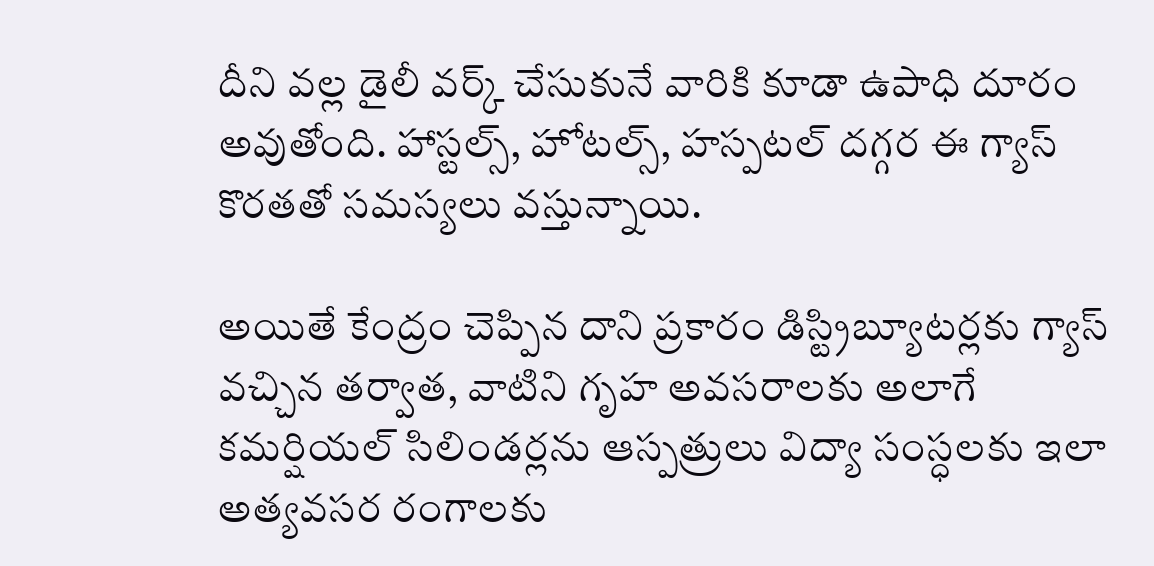దీని వ‌ల్ల డైలీ వ‌ర్క్ చేసుకునే వారికి కూడా ఉపాధి దూరం అవుతోంది. హాస్ట‌ల్స్, హోట‌ల్స్, హ‌స్ప‌ట‌ల్ ద‌గ్గ‌ర ఈ గ్యాస్ కొర‌త‌తో స‌మ‌స్య‌లు వ‌స్తున్నాయి.

అయితే కేంద్రం చెప్పిన దాని ప్ర‌కారం డిస్ట్రిబ్యూట‌ర్ల‌కు గ్యాస్ వ‌చ్చిన‌ త‌ర్వాత, వాటిని గృహ అవ‌స‌రాల‌కు అలాగే క‌మ‌ర్షియ‌ల్ సిలిండ‌ర్ల‌ను ఆస్ప‌త్రులు విద్యా సంస్ధ‌ల‌కు ఇలా అత్య‌వ‌స‌ర రంగాల‌కు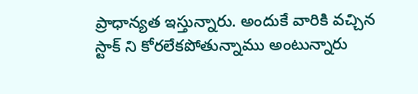ప్రాధాన్య‌త ఇస్తున్నారు. అందుకే వారికి వ‌చ్చిన స్టాక్ ని కోర‌లేక‌పోతున్నాము అంటున్నారు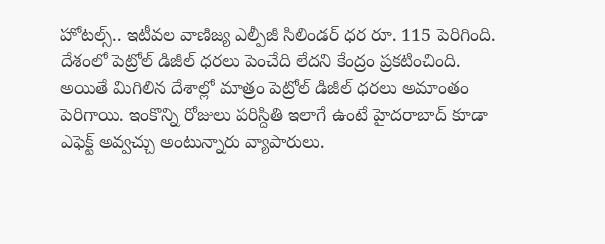హోట‌ల్స్.. ఇటీవ‌ల వాణిజ్య ఎల్పీజీ సిలిండర్ ధర రూ. 115 పెరిగింది. దేశంలో పెట్రోల్ డిజీల్ ధ‌ర‌లు పెంచేది లేద‌ని కేంద్రం ప్ర‌క‌టించింది. అయితే మిగిలిన దేశాల్లో మాత్రం పెట్రోల్ డిజీల్ ధ‌ర‌లు అమాంతం పెరిగాయి. ఇంకొన్ని రోజులు ప‌రిస్దితి ఇలాగే ఉంటే హైద‌రాబాద్ కూడా ఎఫెక్ట్ అవ్వ‌చ్చు అంటున్నారు వ్యాపారులు.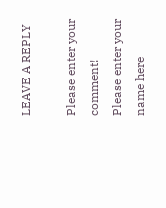LEAVE A REPLY

Please enter your comment!
Please enter your name here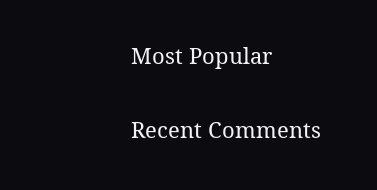Most Popular

Recent Comments